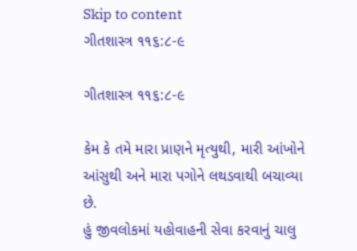Skip to content
ગીતશાસ્ત્ર ૧૧૬:૮-૯

ગીતશાસ્ત્ર ૧૧૬:૮-૯

કેમ કે તમે મારા પ્રાણને મૃત્યુથી, મારી આંખોને આંસુથી અને મારા પગોને લથડવાથી બચાવ્યા છે.
હું જીવલોકમાં યહોવાહની સેવા કરવાનું ચાલુ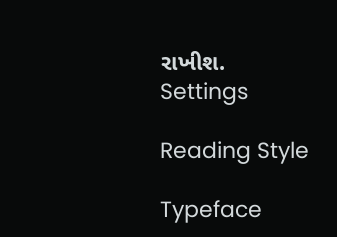રાખીશ.
Settings

Reading Style

Typeface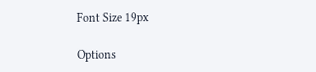Font Size 19px

Options